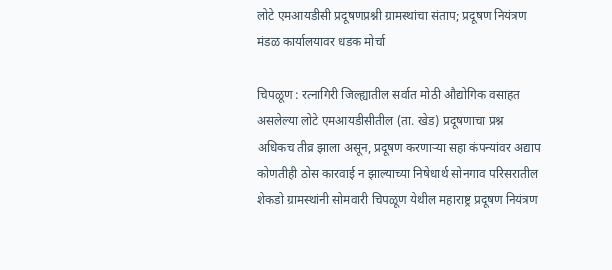लोटे एमआयडीसी प्रदूषणप्रश्नी ग्रामस्थांचा संताप; प्रदूषण नियंत्रण मंडळ कार्यालयावर धडक मोर्चा

चिपळूण : रत्नागिरी जिल्ह्यातील सर्वात मोठी औद्योगिक वसाहत असलेल्या लोटे एमआयडीसीतील (ता. खेड) प्रदूषणाचा प्रश्न अधिकच तीव्र झाला असून, प्रदूषण करणाऱ्या सहा कंपन्यांवर अद्याप कोणतीही ठोस कारवाई न झाल्याच्या निषेधार्थ सोनगाव परिसरातील शेकडो ग्रामस्थांनी सोमवारी चिपळूण येथील महाराष्ट्र प्रदूषण नियंत्रण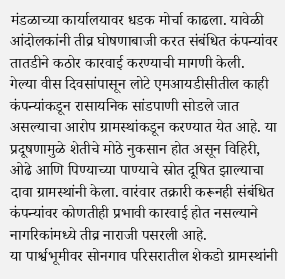मंडळाच्या कार्यालयावर धडक मोर्चा काढला. यावेळी आंदोलकांनी तीव्र घोषणाबाजी करत संबंधित कंपन्यांवर तातडीने कठोर कारवाई करण्याची मागणी केली.
गेल्या वीस दिवसांपासून लोटे एमआयडीसीतील काही कंपन्यांकडून रासायनिक सांडपाणी सोडले जात असल्याचा आरोप ग्रामस्थांकडून करण्यात येत आहे. या प्रदूषणामुळे शेतीचे मोठे नुकसान होत असून विहिरी, ओढे आणि पिण्याच्या पाण्याचे स्रोत दूषित झाल्याचा दावा ग्रामस्थांनी केला. वारंवार तक्रारी करूनही संबंधित कंपन्यांवर कोणतीही प्रभावी कारवाई होत नसल्याने नागरिकांमध्ये तीव्र नाराजी पसरली आहे.
या पार्श्वभूमीवर सोनगाव परिसरातील शेकडो ग्रामस्थांनी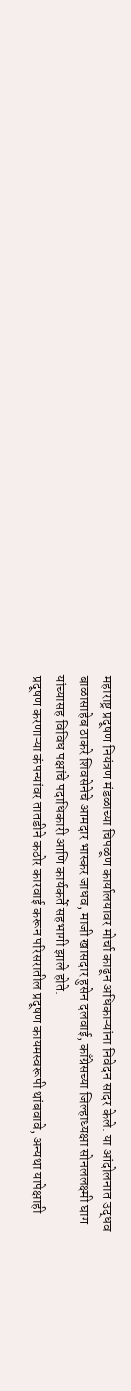महाराष्ट्र प्रदूषण नियंत्रण मंडळाच्या चिपळूण कार्यालयावर मोर्चा काढून अधिकाऱ्यांना निवेदन सादर केले. या आंदोलनात उद्धव बाळासाहेब ठाकरे शिवसेनेचे आमदार भास्कर जाधव, माजी खासदार हुसेन दलवाई, काँग्रेसच्या जिल्हाध्यक्षा सोनललक्ष्मी घाग यांच्यासह विविध पक्षांचे पदाधिकारी आणि कार्यकर्ते सहभागी झाले होते.
प्रदूषण करणाऱ्या कंपन्यांवर तातडीने कठोर कारवाई करून परिसरातील प्रदूषण कायमस्वरूपी थांबवावे, अन्यथा यापेक्षाही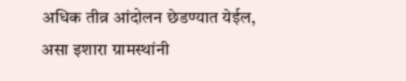अधिक तीव्र आंदोलन छेडण्यात येईल, असा इशारा ग्रामस्थांनी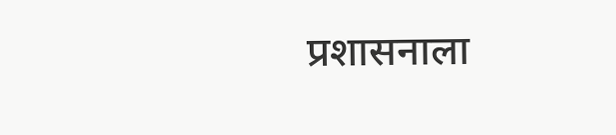प्रशासनाला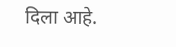दिला आहे.